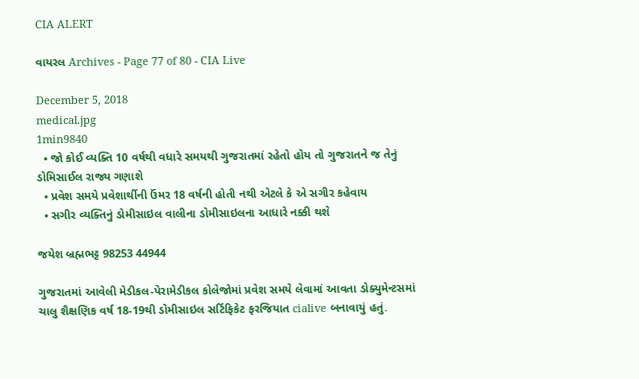CIA ALERT

વાયરલ Archives - Page 77 of 80 - CIA Live

December 5, 2018
medical.jpg
1min9840
  • જો કોઈ વ્યક્તિ 10 વર્ષથી વધારે સમયથી ગુજરાતમાં રહેતો હોય તો ગુજરાતને જ તેનું ડોમિસાઈલ રાજ્ય ગણાશે
  • પ્રવેશ સમયે પ્રવેશાર્થીની ઉંમર 18 વર્ષની હોતી નથી એટલે કે એ સગીર કહેવાય
  • સગીર વ્યક્તિનું ડોમીસાઇલ વાલીના ડોમીસાઇલના આધારે નક્કી થશે

જયેશ બ્રહ્મભટ્ટ 98253 44944

ગુજરાતમાં આવેલી મેડીકલ-પેરામેડીકલ કોલેજોમાં પ્રવેશ સમયે લેવામાં આવતા ડોક્યુમેન્ટસમાં ચાલુ શૈક્ષણિક વર્ષ 18-19થી ડોમીસાઇલ સર્ટિફિકેટ ફરજિયાત cialive બનાવાયું હતું.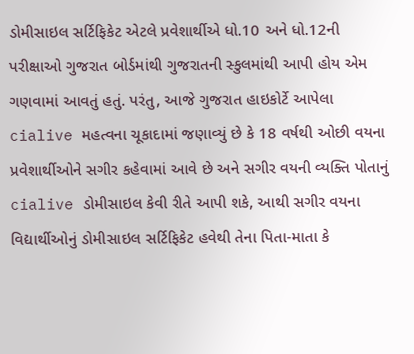ડોમીસાઇલ સર્ટિફિકેટ એટલે પ્રવેશાર્થીએ ધો.10 અને ધો.12ની પરીક્ષાઓ ગુજરાત બોર્ડમાંથી ગુજરાતની સ્કુલમાંથી આપી હોય એમ ગણવામાં આવતું હતું. પરંતુ, આજે ગુજરાત હાઇકોર્ટે આપેલા cialive મહત્વના ચૂકાદામાં જણાવ્યું છે કે 18 વર્ષથી ઓછી વયના પ્રવેશાર્થીઓને સગીર કહેવામાં આવે છે અને સગીર વયની વ્યક્તિ પોતાનું cialive ડોમીસાઇલ કેવી રીતે આપી શકે, આથી સગીર વયના વિદ્યાર્થીઓનું ડોમીસાઇલ સર્ટિફિકેટ હવેથી તેના પિતા-માતા કે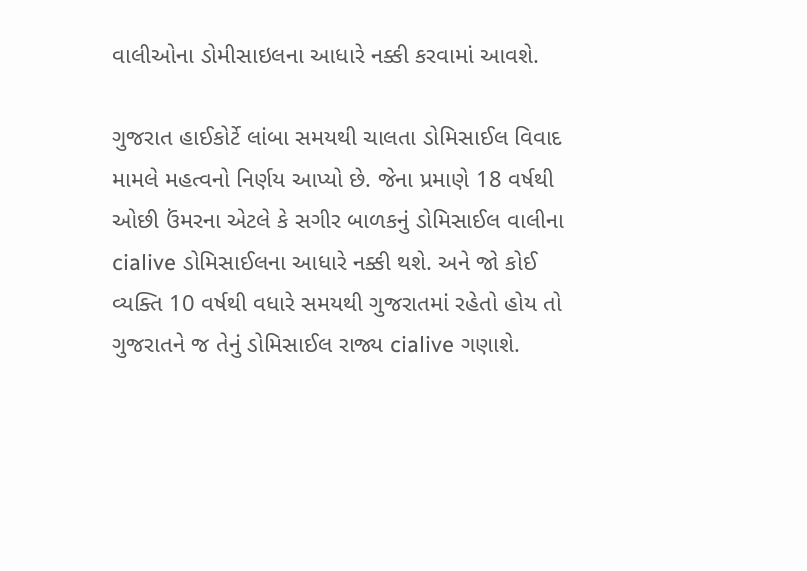વાલીઓના ડોમીસાઇલના આધારે નક્કી કરવામાં આવશે.

ગુજરાત હાઈકોર્ટે લાંબા સમયથી ચાલતા ડોમિસાઈલ વિવાદ મામલે મહત્વનો નિર્ણય આપ્યો છે. જેના પ્રમાણે 18 વર્ષથી ઓછી ઉંમરના એટલે કે સગીર બાળકનું ડોમિસાઈલ વાલીના cialive ડોમિસાઈલના આધારે નક્કી થશે. અને જો કોઈ વ્યક્તિ 10 વર્ષથી વધારે સમયથી ગુજરાતમાં રહેતો હોય તો ગુજરાતને જ તેનું ડોમિસાઈલ રાજ્ય cialive ગણાશે.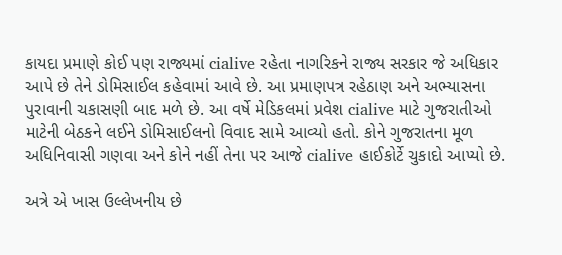કાયદા પ્રમાણે કોઈ પણ રાજ્યમાં cialive રહેતા નાગરિકને રાજ્ય સરકાર જે અધિકાર આપે છે તેને ડોમિસાઈલ કહેવામાં આવે છે. આ પ્રમાણપત્ર રહેઠાણ અને અભ્યાસના પુરાવાની ચકાસણી બાદ મળે છે. આ વર્ષે મેડિકલમાં પ્રવેશ cialive માટે ગુજરાતીઓ માટેની બેઠકને લઈને ડોમિસાઈલનો વિવાદ સામે આવ્યો હતો. કોને ગુજરાતના મૂળ અધિનિવાસી ગણવા અને કોને નહીં તેના પર આજે cialive હાઈકોર્ટે ચુકાદો આપ્યો છે.

અત્રે એ ખાસ ઉલ્લેખનીય છે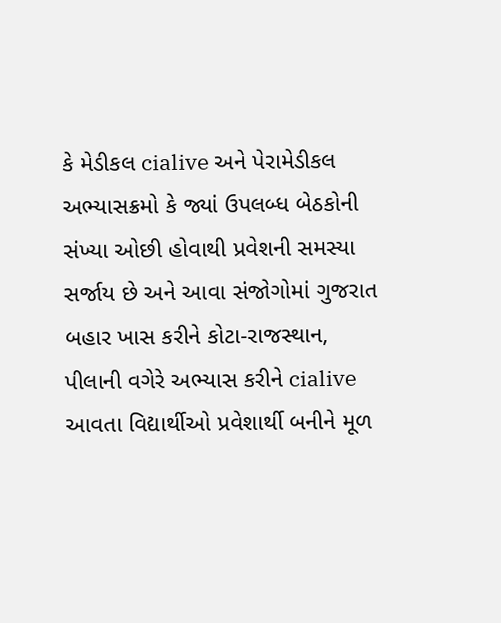કે મેડીકલ cialive અને પેરામેડીકલ અભ્યાસક્રમો કે જ્યાં ઉપલબ્ધ બેઠકોની સંખ્યા ઓછી હોવાથી પ્રવેશની સમસ્યા સર્જાય છે અને આવા સંજોગોમાં ગુજરાત બહાર ખાસ કરીને કોટા-રાજસ્થાન, પીલાની વગેરે અભ્યાસ કરીને cialive આવતા વિદ્યાર્થીઓ પ્રવેશાર્થી બનીને મૂળ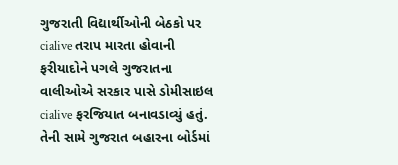ગુજરાતી વિદ્યાર્થીઓની બેઠકો પર cialive તરાપ મારતા હોવાની ફરીયાદોને પગલે ગુજરાતના વાલીઓએ સરકાર પાસે ડોમીસાઇલ cialive ફરજિયાત બનાવડાવ્યું હતું. તેની સામે ગુજરાત બહારના બોર્ડમાં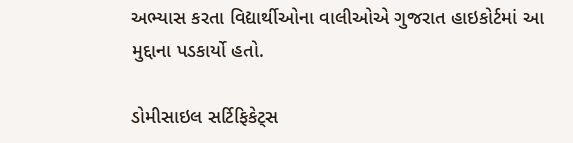અભ્યાસ કરતા વિદ્યાર્થીઓના વાલીઓએ ગુજરાત હાઇકોર્ટમાં આ મુદ્દાના પડકાર્યો હતો.

ડોમીસાઇલ સર્ટિફિકેટ્સ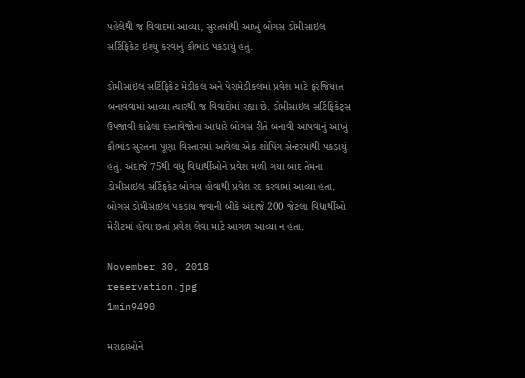પહેલેથી જ વિવાદમાં આવ્યા, સુરતમાંથી આખું બોગસ ડોમીસાઇલ સર્ટિફિકેટ ઇશ્યુ કરવાનું કૌભાંડ પકડાયું હતું.

ડોમીસાઇલ સર્ટિફિકેટ મેડીકલ અને પેરામેડીકલમાં પ્રવેશ માટે ફરજિયાત બનાવવામાં આવ્યા ત્યારથી જ વિવાદોમાં રહ્યા છે. ડોમીસાઇલ સર્ટિફિકેટ્સ ઉપજાવી કાઢેલા દસ્તાવેજોના આધારે બોગસ રીતે બનાવી આપવાનું આખું કૌભાંડ સુરતના પૂણા વિસ્તારમાં આવેલા એક શોપિંગ સેન્ટરમાંથી પકડાયું હતું. અંદાજે 75થી વધુ વિદ્યાર્થીઓને પ્રવેશ મળી ગયા બાદ તેમના ડોમીસાઇલ સર્ટિફકેટ બોગસ હોવાથી પ્રવેશ રદ કરવામાં આવ્યા હતા. બોગસ ડોમીસાઇલ પકડાય જવાની બીકે અંદાજે 200 જેટલા વિદ્યાર્થીઓ મેરીટમાં હોવા છતાં પ્રવેશ લેવા માટે આગળ આવ્યા ન હતા.

November 30, 2018
reservation.jpg
1min9490

મરાઠાઓને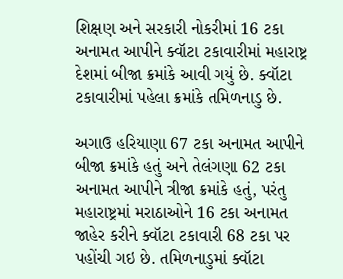શિક્ષણ અને સરકારી નોકરીમાં 16 ટકા અનામત આપીને ક્વૉટા ટકાવારીમાં મહારાષ્ટ્ર દેશમાં બીજા ક્રમાંકે આવી ગયું છે. ક્વૉટા ટકાવારીમાં પહેલા ક્રમાંકે તમિળનાડુ છે.

અગાઉ હરિયાણા 67 ટકા અનામત આપીને બીજા ક્રમાંકે હતું અને તેલંગણા 62 ટકા અનામત આપીને ત્રીજા ક્રમાંકે હતું, પરંતુ મહારાષ્ટ્રમાં મરાઠાઓને 16 ટકા અનામત જાહેર કરીને ક્વૉટા ટકાવારી 68 ટકા પર પહોંચી ગઇ છે. તમિળનાડુમાં ક્વૉટા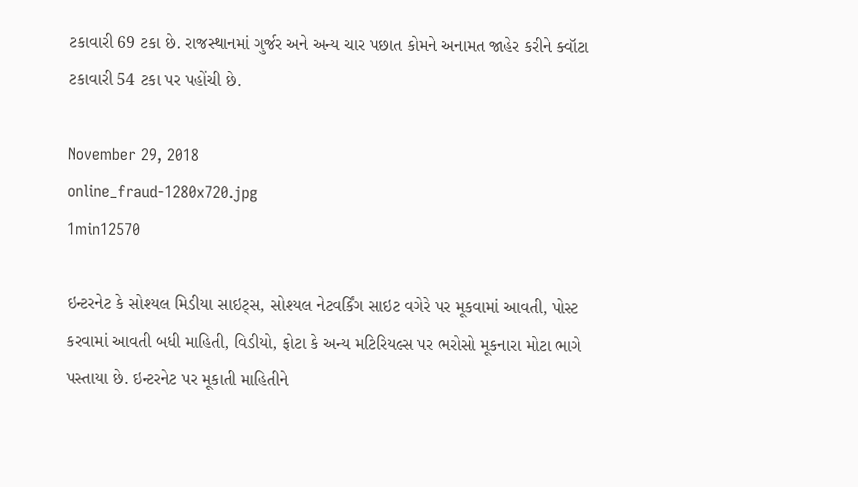ટકાવારી 69 ટકા છે. રાજસ્થાનમાં ગુર્જર અને અન્ય ચાર પછાત કોમને અનામત જાહેર કરીને ક્વૉટા ટકાવારી 54 ટકા પર પહોંચી છે.

November 29, 2018
online_fraud-1280x720.jpg
1min12570

ઇન્ટરનેટ કે સોશ્યલ મિડીયા સાઇટ્સ, સોશ્યલ નેટવર્કિંગ સાઇટ વગેરે પર મૂકવામાં આવતી, પોસ્ટ કરવામાં આવતી બધી માહિતી, વિડીયો, ફોટા કે અન્ય મટિરિયલ્સ પર ભરોસો મૂકનારા મોટા ભાગે પસ્તાયા છે. ઇન્ટરનેટ પર મૂકાતી માહિતીને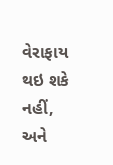વેરાફાય થઇ શકે નહીં, અને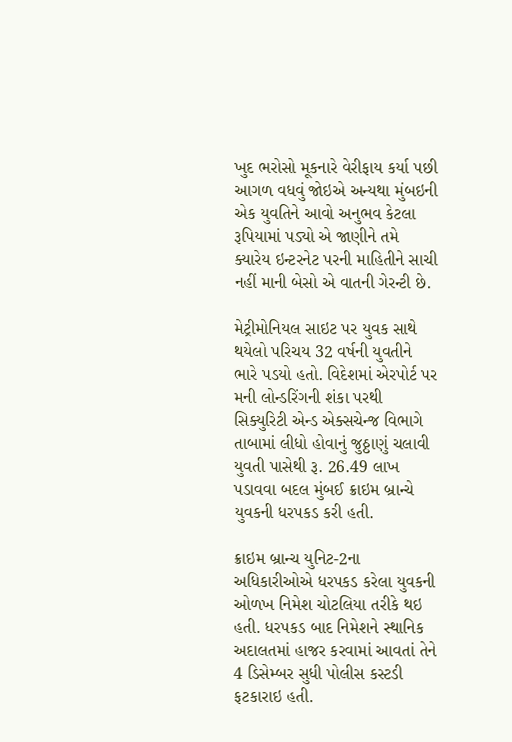ખુદ ભરોસો મૂકનારે વેરીફાય કર્યા પછી આગળ વધવું જોઇએ અન્યથા મુંબઇની એક યુવતિને આવો અનુભવ કેટલા રૂપિયામાં પડ્યો એ જાણીને તમે ક્યારેય ઇન્ટરનેટ પરની માહિતીને સાચી નહીં માની બેસો એ વાતની ગેરન્ટી છે.

મેટ્રીમોનિયલ સાઇટ પર યુવક સાથે થયેલો પરિચય 32 વર્ષની યુવતીને ભારે પડયો હતો. વિદેશમાં એરપોર્ટ પર મની લોન્ડરિંગની શંકા પરથી સિક્યુરિટી એન્ડ એક્સચેન્જ વિભાગે તાબામાં લીધો હોવાનું જુઠ્ઠાણું ચલાવી યુવતી પાસેથી રૂ. 26.49 લાખ પડાવવા બદલ મુંબઈ ક્રાઇમ બ્રાન્ચે યુવકની ધરપકડ કરી હતી.

ક્રાઇમ બ્રાન્ચ યુનિટ-2ના અધિકારીઓએ ધરપકડ કરેલા યુવકની ઓળખ નિમેશ ચોટલિયા તરીકે થઇ હતી. ધરપકડ બાદ નિમેશને સ્થાનિક અદાલતમાં હાજર કરવામાં આવતાં તેને 4 ડિસેમ્બર સુધી પોલીસ કસ્ટડી ફટકારાઇ હતી.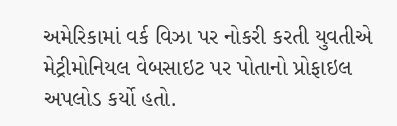અમેરિકામાં વર્ક વિઝા પર નોકરી કરતી યુવતીએ મેટ્રીમોનિયલ વેબસાઇટ પર પોતાનો પ્રોફાઇલ અપલોડ કર્યો હતો.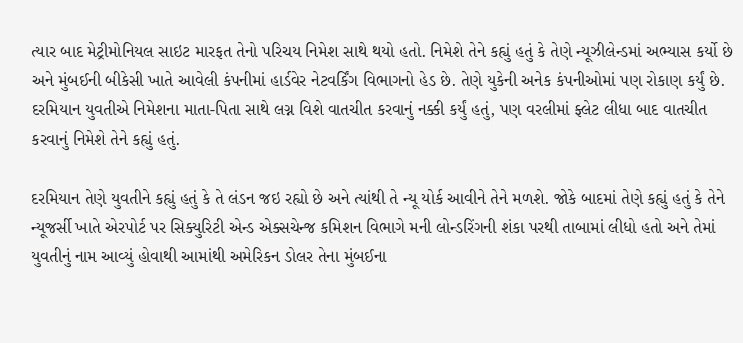ત્યાર બાદ મેટ્રીમોનિયલ સાઇટ મારફત તેનો પરિચય નિમેશ સાથે થયો હતો. નિમેશે તેને કહ્યું હતું કે તેણે ન્યૂઝીલેન્ડમાં અભ્યાસ કર્યો છે અને મુંબઈની બીકેસી ખાતે આવેલી કંપનીમાં હાર્ડવેર નેટવર્કિંગ વિભાગનો હેડ છે. તેણે યુકેની અનેક કંપનીઓમાં પણ રોકાણ કર્યું છે. દરમિયાન યુવતીએ નિમેશના માતા-પિતા સાથે લગ્ન વિશે વાતચીત કરવાનું નક્કી કર્યું હતું, પણ વરલીમાં ફ્લેટ લીધા બાદ વાતચીત કરવાનું નિમેશે તેને કહ્યું હતું.

દરમિયાન તેણે યુવતીને કહ્યું હતું કે તે લંડન જઇ રહ્યો છે અને ત્યાંથી તે ન્યૂ યોર્ક આવીને તેને મળશે. જોકે બાદમાં તેણે કહ્યું હતું કે તેને ન્યૂજર્સી ખાતે એરપોર્ટ પર સિક્યુરિટી એન્ડ એક્સચેન્જ કમિશન વિભાગે મની લોન્ડરિંગની શંકા પરથી તાબામાં લીધો હતો અને તેમાં યુવતીનું નામ આવ્યું હોવાથી આમાંથી અમેરિકન ડોલર તેના મુંબઈના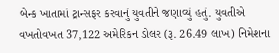બેન્ક ખાતામાં ટ્રાન્સફર કરવાનું યુવતીને જણાવ્યું હતું. યુવતીએ વખતોવખત 37,122 અમેરિકન ડોલર (રૂ. 26.49 લાખ) નિમેશના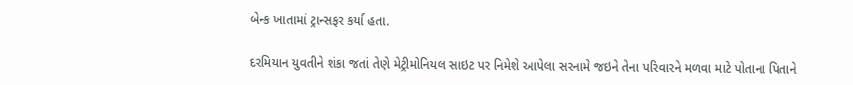બેન્ક ખાતામાં ટ્રાન્સફર કર્યા હતા.

દરમિયાન યુવતીને શંકા જતાં તેણે મેટ્રીમોનિયલ સાઇટ પર નિમેશે આપેલા સરનામે જઇને તેના પરિવારને મળવા માટે પોતાના પિતાને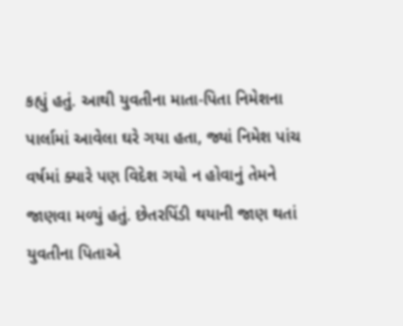કહ્યું હતું. આથી યુવતીના માતા-પિતા નિમેશના પાર્લામાં આવેલા ઘરે ગયા હતા, જ્યાં નિમેશ પાંચ વર્ષમાં ક્યારે પણ વિદેશ ગયો ન હોવાનું તેમને જાણવા મળ્યું હતું. છેતરપિંડી થયાની જાણ થતાં યુવતીના પિતાએ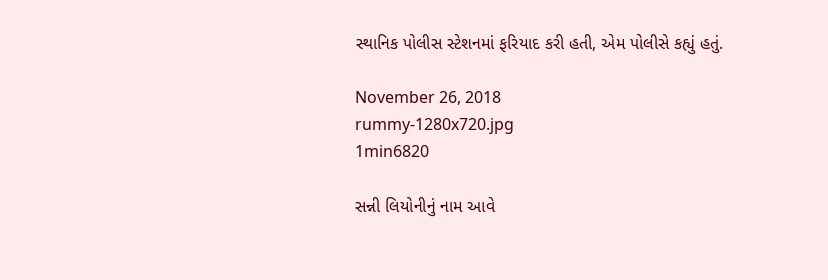સ્થાનિક પોલીસ સ્ટેશનમાં ફરિયાદ કરી હતી, એમ પોલીસે કહ્યું હતું.

November 26, 2018
rummy-1280x720.jpg
1min6820

સન્ની લિયોનીનું નામ આવે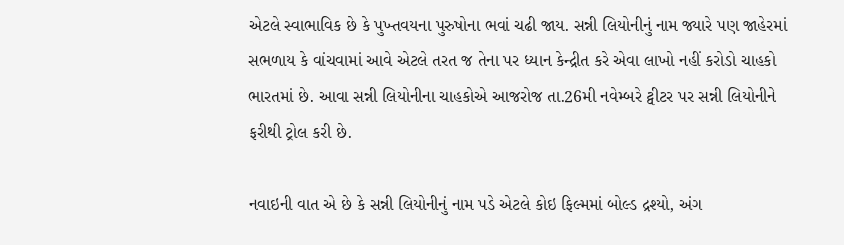એટલે સ્વાભાવિક છે કે પુખ્તવયના પુરુષોના ભવાં ચઢી જાય. સન્ની લિયોનીનું નામ જ્યારે પણ જાહેરમાં સભળાય કે વાંચવામાં આવે એટલે તરત જ તેના પર ધ્યાન કેન્દ્રીત કરે એવા લાખો નહીં કરોડો ચાહકો ભારતમાં છે. આવા સન્ની લિયોનીના ચાહકોએ આજરોજ તા.26મી નવેમ્બરે ટ્વીટર પર સન્ની લિયોનીને ફરીથી ટ્રોલ કરી છે.

નવાઇની વાત એ છે કે સન્ની લિયોનીનું નામ પડે એટલે કોઇ ફિલ્મમાં બોલ્ડ દ્રશ્યો, અંગ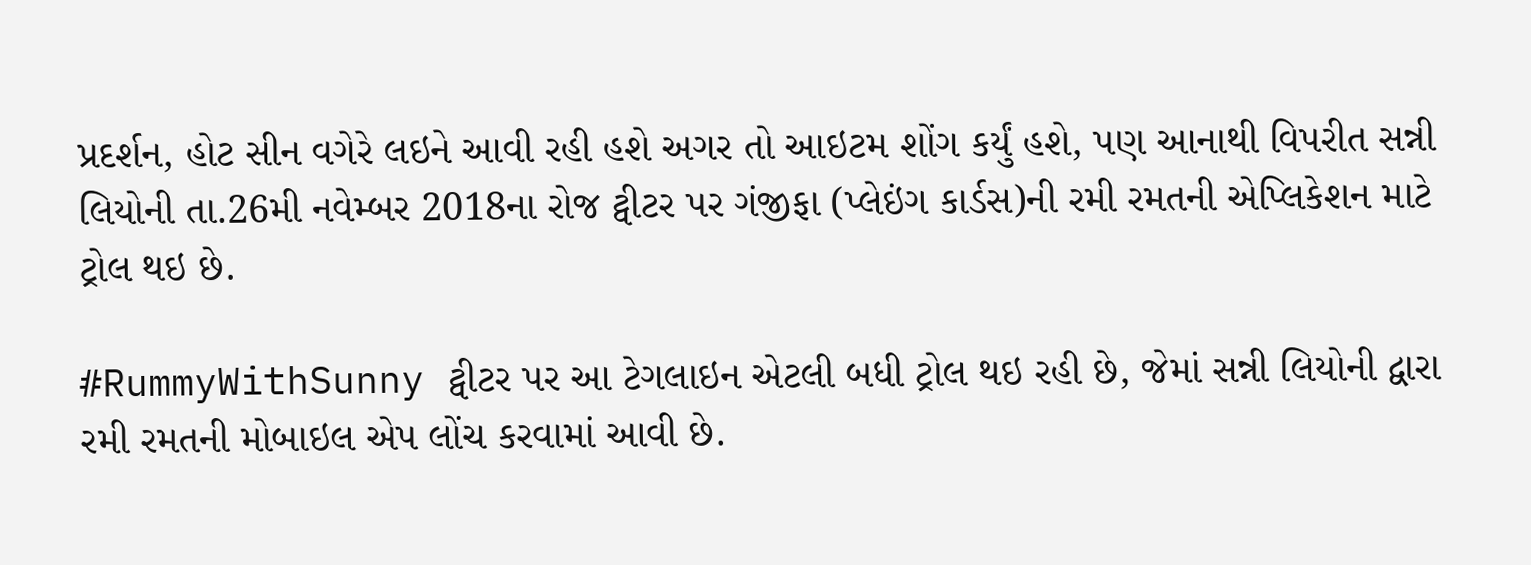પ્રદર્શન, હોટ સીન વગેરે લઇને આવી રહી હશે અગર તો આઇટમ શોંગ કર્યું હશે, પણ આનાથી વિપરીત સન્ની લિયોની તા.26મી નવેમ્બર 2018ના રોજ ટ્વીટર પર ગંજીફા (પ્લેઇંગ કાર્ડસ)ની રમી રમતની એપ્લિકેશન માટે ટ્રોલ થઇ છે.

#RummyWithSunny ટ્વીટર પર આ ટેગલાઇન એટલી બધી ટ્રોલ થઇ રહી છે, જેમાં સન્ની લિયોની દ્વારા રમી રમતની મોબાઇલ એપ લોંચ કરવામાં આવી છે.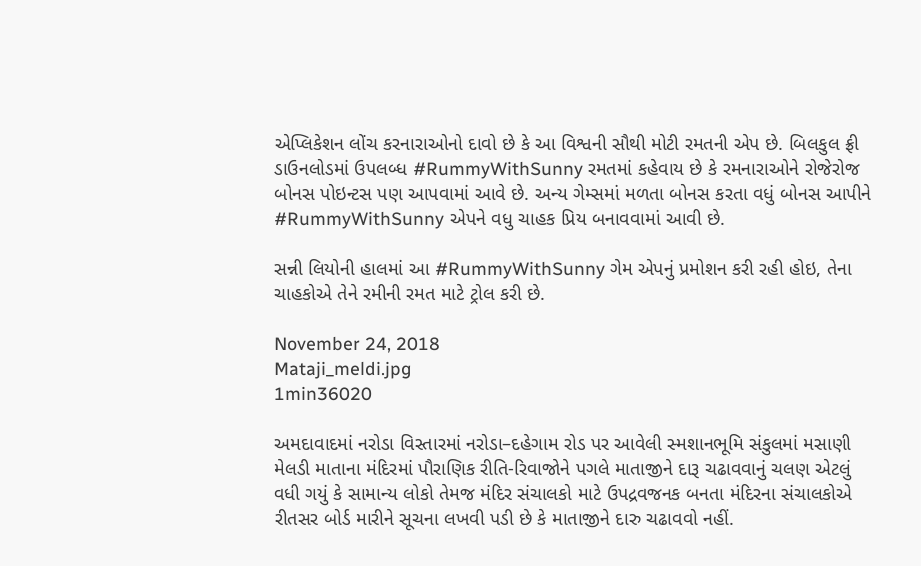એપ્લિકેશન લોંચ કરનારાઓનો દાવો છે કે આ વિશ્વની સૌથી મોટી રમતની એપ છે. બિલકુલ ફ્રી ડાઉનલોડમાં ઉપલબ્ધ #RummyWithSunny રમતમાં કહેવાય છે કે રમનારાઓને રોજેરોજ બોનસ પોઇન્ટસ પણ આપવામાં આવે છે. અન્ય ગેમ્સમાં મળતા બોનસ કરતા વધું બોનસ આપીને #RummyWithSunny એપને વધુ ચાહક પ્રિય બનાવવામાં આવી છે.

સન્ની લિયોની હાલમાં આ #RummyWithSunny ગેમ એપનું પ્રમોશન કરી રહી હોઇ, તેના ચાહકોએ તેને રમીની રમત માટે ટ્રોલ કરી છે.

November 24, 2018
Mataji_meldi.jpg
1min36020

અમદાવાદમાં નરોડા વિસ્તારમાં નરોડા–દહેગામ રોડ પર આવેલી સ્મશાનભૂમિ સંકુલમાં મસાણી મેલડી માતાના મંદિરમાં પૌરાણિક રીતિ-રિવાજોને પગલે માતાજીને દારૂ ચઢાવવાનું ચલણ એટલું વધી ગયું કે સામાન્ય લોકો તેમજ મંદિર સંચાલકો માટે ઉપદ્રવજનક બનતા મંદિરના સંચાલકોએ રીતસર બોર્ડ મારીને સૂચના લખવી પડી છે કે માતાજીને દારુ ચઢાવવો નહીં.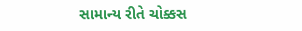સામાન્ય રીતે ચોક્કસ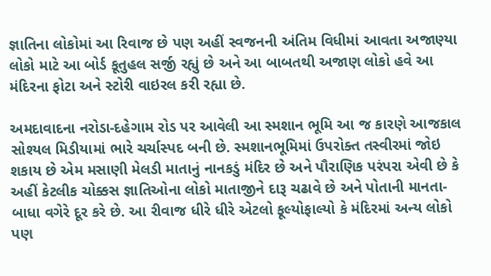જ્ઞાતિના લોકોમાં આ રિવાજ છે પણ અહીં સ્વજનની અંતિમ વિધીમાં આવતા અજાણ્યા લોકો માટે આ બોર્ડ કૂતુહલ સર્જી રહ્યું છે અને આ બાબતથી અજાણ લોકો હવે આ મંદિરના ફોટા અને સ્ટોરી વાઇરલ કરી રહ્યા છે.

અમદાવાદના નરોડા-દહેગામ રોડ પર આવેલી આ સ્મશાન ભૂમિ આ જ કારણે આજકાલ સોશ્યલ મિડીયામાં ભારે ચર્ચાસ્પદ બની છે. સ્મશાનભૂમિમાં ઉપરોક્ત તસ્વીરમાં જોઇ શકાય છે એમ મસાણી મેલડી માતાનું નાનકડું મંદિર છે અને પૌરાણિક પરંપરા એવી છે કે અહીં કેટલીક ચોક્કસ જ્ઞાતિઓના લોકો માતાજીને દારૂ ચઢાવે છે અને પોતાની માનતા-બાધા વગેરે દૂર કરે છે. આ રીવાજ ધીરે ધીરે એટલો ફૂલ્યોફાલ્યો કે મંદિરમાં અન્ય લોકો પણ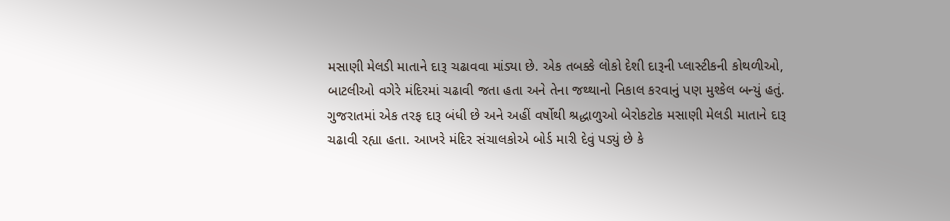મસાણી મેલડી માતાને દારૂ ચઢાવવા માંડ્યા છે. એક તબક્કે લોકો દેશી દારૂની પ્લાસ્ટીકની કોથળીઓ, બાટલીઓ વગેરે મંદિરમાં ચઢાવી જતા હતા અને તેના જથ્થાનો નિકાલ કરવાનું પણ મુશ્કેલ બન્યું હતું. ગુજરાતમાં એક તરફ દારૂ બંધી છે અને અહીં વર્ષોથી શ્રદ્ધાળુઓ બેરોકટોક મસાણી મેલડી માતાને દારૂ ચઢાવી રહ્યા હતા. આખરે મંદિર સંચાલકોએ બોર્ડ મારી દેવું પડ્યું છે કે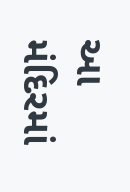આ મંદિરમાં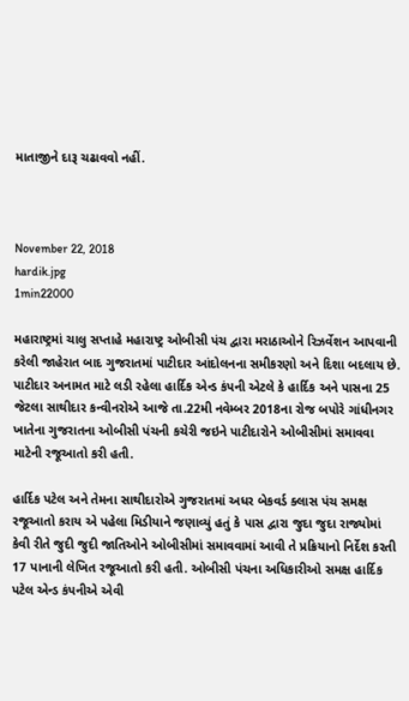માતાજીને દારૂ ચઢાવવો નહીં.



November 22, 2018
hardik.jpg
1min22000

મહારાષ્ટ્રમાં ચાલુ સપ્તાહે મહારાષ્ટ્ર ઓબીસી પંચ દ્વારા મરાઠાઓને રિઝર્વેશન આપવાની કરેલી જાહેરાત બાદ ગુજરાતમાં પાટીદાર આંદોલનના સમીકરણો અને દિશા બદલાય છે. પાટીદાર અનામત માટે લડી રહેલા હાર્દિક એન્ડ કંપની એટલે કે હાર્દિક અને પાસના 25 જેટલા સાથીદાર કન્વીનરોએ આજે તા.22મી નવેમ્બર 2018ના રોજ બપોરે ગાંધીનગર ખાતેના ગુજરાતના ઓબીસી પંચની કચેરી જઇને પાટીદારોને ઓબીસીમાં સમાવવા માટેની રજૂઆતો કરી હતી.

હાર્દિક પટેલ અને તેમના સાથીદારોએ ગુજરાતમાં અધર બેકવર્ડ ક્લાસ પંચ સમક્ષ રજૂઆતો કરાય એ પહેલા મિડીયાને જણાવ્યું હતું કે પાસ દ્વારા જુદા જુદા રાજ્યોમાં કેવી રીતે જુદી જુદી જાતિઓને ઓબીસીમાં સમાવવામાં આવી તે પ્રક્રિયાનો નિર્દેશ કરતી 17 પાનાની લેખિત રજૂઆતો કરી હતી. ઓબીસી પંચના અધિકારીઓ સમક્ષ હાર્દિક પટેલ એન્ડ કંપનીએ એવી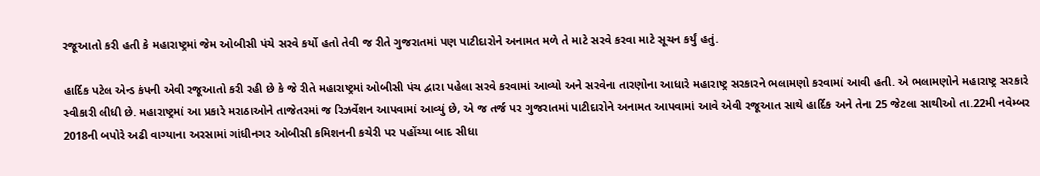રજૂઆતો કરી હતી કે મહારાષ્ટ્રમાં જેમ ઓબીસી પંચે સરવે કર્યો હતો તેવી જ રીતે ગુજરાતમાં પણ પાટીદારોને અનામત મળે તે માટે સરવે કરવા માટે સૂચન કર્યું હતું.

હાર્દિક પટેલ એન્ડ કંપની એવી રજૂઆતો કરી રહી છે કે જે રીતે મહારાષ્ટ્રમાં ઓબીસી પંચ દ્વારા પહેલા સરવે કરવામાં આવ્યો અને સરવેના તારણોના આધારે મહારાષ્ટ્ર સરકારને ભલામણો કરવામાં આવી હતી. એ ભલામણોને મહારાષ્ટ્ર સરકારે સ્વીકારી લીધી છે. મહારાષ્ટ્રમાં આ પ્રકારે મરાઠાઓને તાજેતરમાં જ રિઝર્વેશન આપવામાં આવ્યું છે, એ જ તર્જ પર ગુજરાતમાં પાટીદારોને અનામત આપવામાં આવે એવી રજૂઆત સાથે હાર્દિક અને તેના 25 જેટલા સાથીઓ તા.22મી નવેમ્બર 2018ની બપોરે અઢી વાગ્યાના અરસામાં ગાંધીનગર ઓબીસી કમિશનની કચેરી પર પહોંચ્યા બાદ સીધા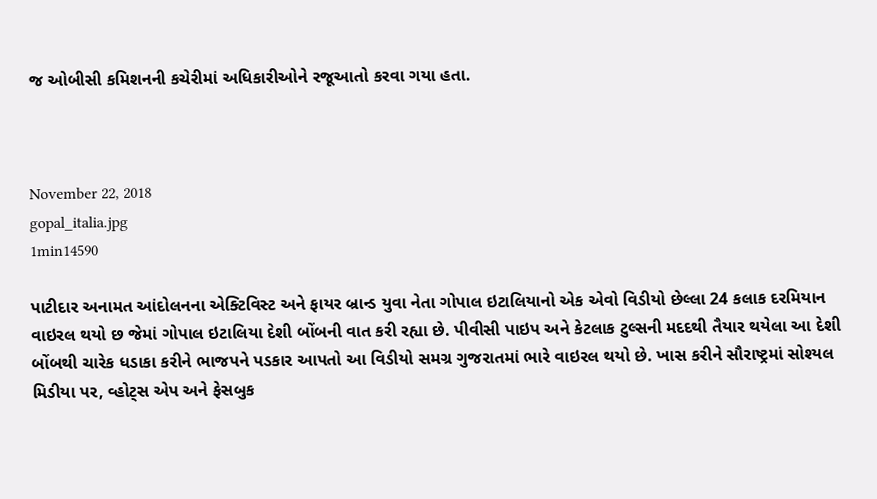જ ઓબીસી કમિશનની કચેરીમાં અધિકારીઓને રજૂઆતો કરવા ગયા હતા.



November 22, 2018
gopal_italia.jpg
1min14590

પાટીદાર અનામત આંદોલનના એક્ટિવિસ્ટ અને ફાયર બ્રાન્ડ યુવા નેતા ગોપાલ ઇટાલિયાનો એક એવો વિડીયો છેલ્લા 24 કલાક દરમિયાન વાઇરલ થયો છ જેમાં ગોપાલ ઇટાલિયા દેશી બોંબની વાત કરી રહ્યા છે. પીવીસી પાઇપ અને કેટલાક ટુલ્સની મદદથી તૈયાર થયેલા આ દેશી બોંબથી ચારેક ધડાકા કરીને ભાજપને પડકાર આપતો આ વિડીયો સમગ્ર ગુજરાતમાં ભારે વાઇરલ થયો છે. ખાસ કરીને સૌરાષ્ટ્રમાં સોશ્યલ મિડીયા પર, વ્હોટ્સ એપ અને ફેસબુક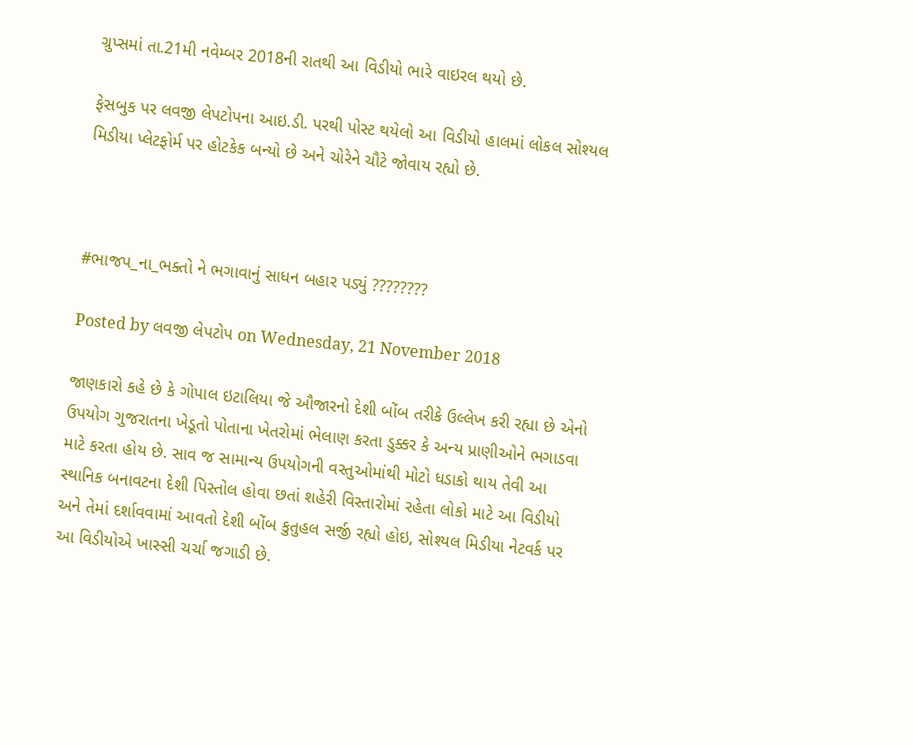ગ્રુપ્સમાં તા.21મી નવેમ્બર 2018ની રાતથી આ વિડીયો ભારે વાઇરલ થયો છે.

ફેસબુક પર લવજી લેપટોપના આઇ.ડી. પરથી પોસ્ટ થયેલો આ વિડીયો હાલમાં લોકલ સોશ્યલ મિડીયા પ્લેટફોર્મ પર હોટકેક બન્યો છે અને ચોરેને ચૌટે જોવાય રહ્યો છે.



#ભાજપ_ના_ભક્તો ને ભગાવાનું સાધન બહાર પડ્યું ????????

Posted by લવજી લેપટોપ on Wednesday, 21 November 2018

જાણકારો કહે છે કે ગોપાલ ઇટાલિયા જે ઔજારનો દેશી બોંબ તરીકે ઉલ્લેખ કરી રહ્યા છે એનો ઉપયોગ ગુજરાતના ખેડૂતો પોતાના ખેતરોમાં ભેલાણ કરતા ડુક્કર કે અન્ય પ્રાણીઓને ભગાડવા માટે કરતા હોય છે. સાવ જ સામાન્ય ઉપયોગની વસ્તુઓમાંથી મોટો ધડાકો થાય તેવી આ સ્થાનિક બનાવટના દેશી પિસ્તોલ હોવા છતાં શહેરી વિસ્તારોમાં રહેતા લોકો માટે આ વિડીયો અને તેમાં દર્શાવવામાં આવતો દેશી બોંબ કુતુહલ સર્જી રહ્યો હોઇ, સોશ્યલ મિડીયા નેટવર્ક પર આ વિડીયોએ ખાસ્સી ચર્ચા જગાડી છે.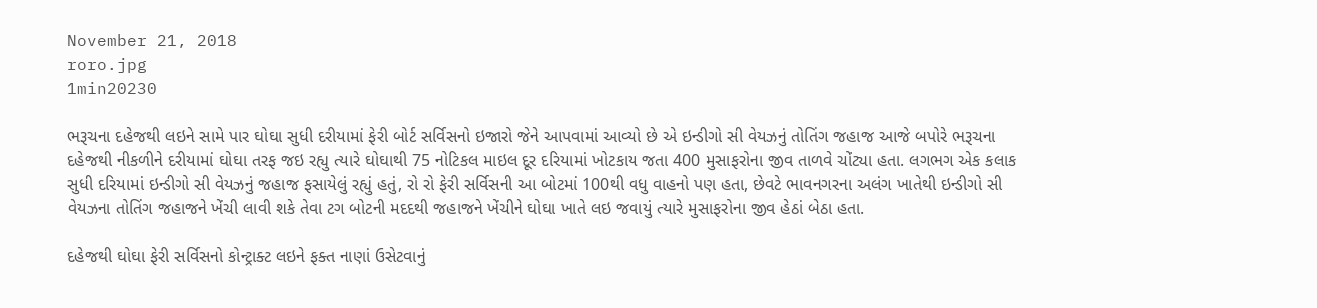November 21, 2018
roro.jpg
1min20230

ભરૂચના દહેજથી લઇને સામે પાર ઘોઘા સુધી દરીયામાં ફેરી બોર્ટ સર્વિસનો ઇજારો જેને આપવામાં આવ્યો છે એ ઇન્ડીગો સી વેયઝનું તોતિંગ જહાજ આજે બપોરે ભરૂચના દહેજથી નીકળીને દરીયામાં ઘોઘા તરફ જઇ રહ્યુ ત્યારે ઘોઘાથી 75 નોટિકલ માઇલ દૂર દરિયામાં ખોટકાય જતા 400 મુસાફરોના જીવ તાળવે ચોંટ્યા હતા. લગભગ એક કલાક સુધી દરિયામાં ઇન્ડીગો સી વેયઝનું જહાજ ફસાયેલું રહ્યું હતું, રો રો ફેરી સર્વિસની આ બોટમાં 100થી વધુ વાહનો પણ હતા, છેવટે ભાવનગરના અલંગ ખાતેથી ઇન્ડીગો સી વેયઝના તોતિંગ જહાજને ખેંચી લાવી શકે તેવા ટગ બોટની મદદથી જહાજને ખેંચીને ઘોઘા ખાતે લઇ જવાયું ત્યારે મુસાફરોના જીવ હેઠાં બેઠા હતા.

દહેજથી ઘોઘા ફેરી સર્વિસનો કોન્ટ્રાક્ટ લઇને ફક્ત નાણાં ઉસેટવાનું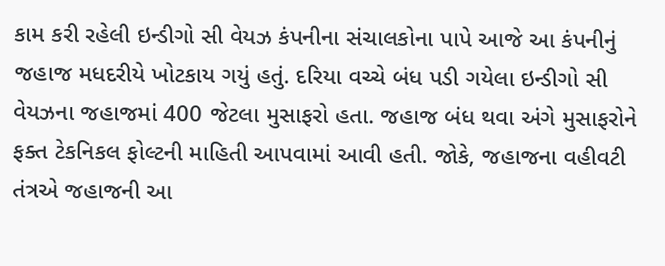કામ કરી રહેલી ઇન્ડીગો સી વેયઝ કંપનીના સંચાલકોના પાપે આજે આ કંપનીનું જહાજ મધદરીયે ખોટકાય ગયું હતું. દરિયા વચ્ચે બંધ પડી ગયેલા ઇન્ડીગો સી વેયઝના જહાજમાં 400 જેટલા મુસાફરો હતા. જહાજ બંધ થવા અંગે મુસાફરોને ફક્ત ટેકનિકલ ફોલ્ટની માહિતી આપવામાં આવી હતી. જોકે, જહાજના વહીવટી તંત્રએ જહાજની આ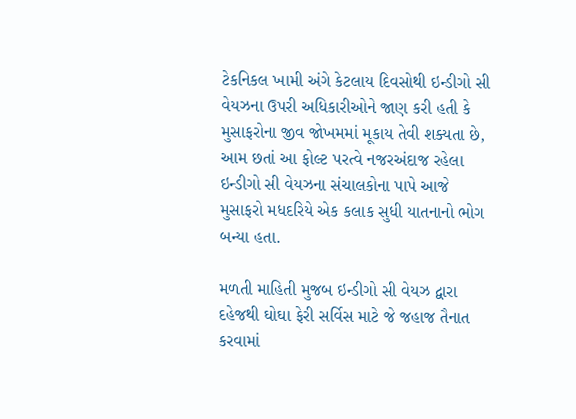ટેકનિકલ ખામી અંગે કેટલાય દિવસોથી ઇન્ડીગો સી વેયઝના ઉપરી અધિકારીઓને જાણ કરી હતી કે મુસાફરોના જીવ જોખમમાં મૂકાય તેવી શક્યતા છે, આમ છતાં આ ફોલ્ટ પરત્વે નજરઅંદાજ રહેલા ઇન્ડીગો સી વેયઝના સંચાલકોના પાપે આજે મુસાફરો મધદરિયે એક કલાક સુધી યાતનાનો ભોગ બન્યા હતા.

મળતી માહિતી મુજબ ઇન્ડીગો સી વેયઝ દ્વારા દહેજથી ઘોઘા ફેરી સર્વિસ માટે જે જહાજ તૈનાત કરવામાં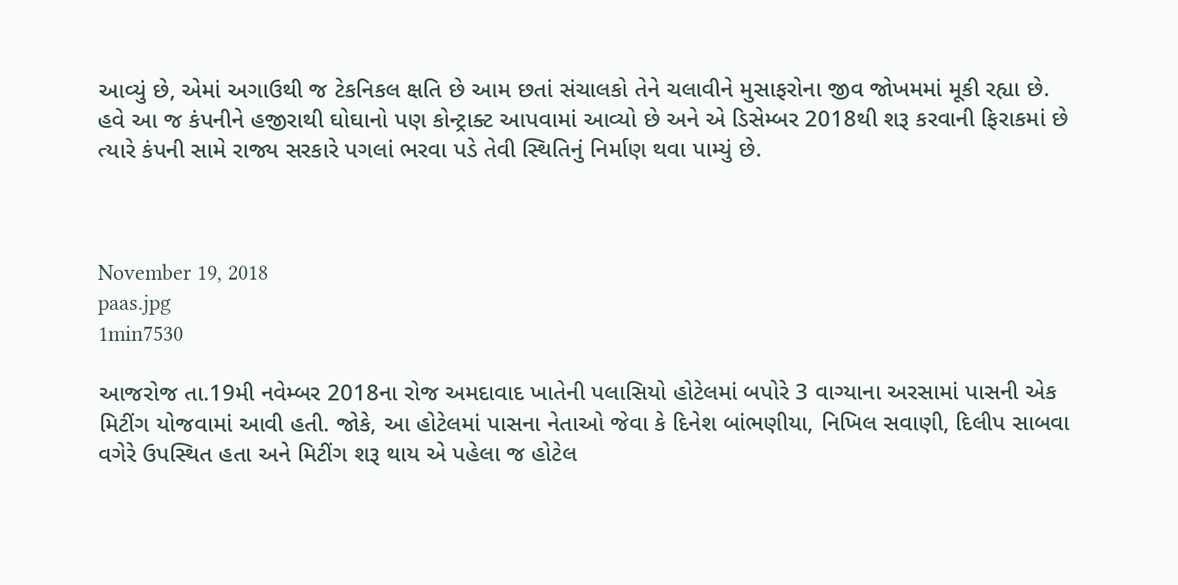આવ્યું છે, એમાં અગાઉથી જ ટેકનિકલ ક્ષતિ છે આમ છતાં સંચાલકો તેને ચલાવીને મુસાફરોના જીવ જોખમમાં મૂકી રહ્યા છે. હવે આ જ કંપનીને હજીરાથી ઘોઘાનો પણ કોન્ટ્રાક્ટ આપવામાં આવ્યો છે અને એ ડિસેમ્બર 2018થી શરૂ કરવાની ફિરાકમાં છે ત્યારે કંપની સામે રાજ્ય સરકારે પગલાં ભરવા પડે તેવી સ્થિતિનું નિર્માણ થવા પામ્યું છે.



November 19, 2018
paas.jpg
1min7530

આજરોજ તા.19મી નવેમ્બર 2018ના રોજ અમદાવાદ ખાતેની પલાસિયો હોટેલમાં બપોરે 3 વાગ્યાના અરસામાં પાસની એક મિટીંગ યોજવામાં આવી હતી. જોકે, આ હોટેલમાં પાસના નેતાઓ જેવા કે દિનેશ બાંભણીયા, નિખિલ સવાણી, દિલીપ સાબવા વગેરે ઉપસ્થિત હતા અને મિટીંગ શરૂ થાય એ પહેલા જ હોટેલ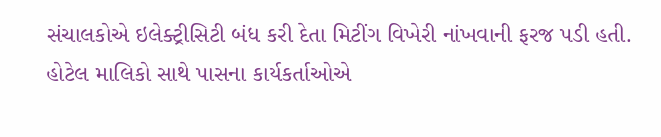સંચાલકોએ ઇલેક્ટ્રીસિટી બંધ કરી દેતા મિટીંગ વિખેરી નાંખવાની ફરજ પડી હતી. હોટેલ માલિકો સાથે પાસના કાર્યકર્તાઓએ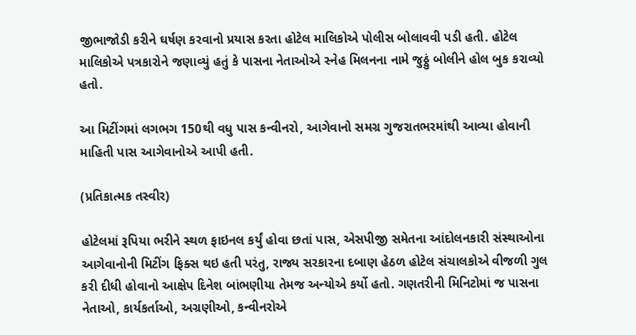જીભાજોડી કરીને ઘર્ષણ કરવાનો પ્રયાસ કરતા હોટેલ માલિકોએ પોલીસ બોલાવવી પડી હતી. હોટેલ માલિકોએ પત્રકારોને જણાવ્યું હતું કે પાસના નેતાઓએ સ્નેહ મિલનના નામે જુઠ્ઠું બોલીને હોલ બુક કરાવ્યો હતો.

આ મિટીંગમાં લગભગ 150થી વધુ પાસ કન્વીનરો, આગેવાનો સમગ્ર ગુજરાતભરમાંથી આવ્યા હોવાની માહિતી પાસ આગેવાનોએ આપી હતી.

(પ્રતિકાત્મક તસ્વીર)

હોટેલમાં રૂપિયા ભરીને સ્થળ ફાઇનલ કર્યું હોવા છતાં પાસ, એસપીજી સમેતના આંદોલનકારી સંસ્થાઓના આગેવાનોની મિટીંગ ફિક્સ થઇ હતી પરંતુ, રાજ્ય સરકારના દબાણ હેઠળ હોટેલ સંચાલકોએ વીજળી ગુલ કરી દીધી હોવાનો આક્ષેપ દિનેશ બાંભણીયા તેમજ અન્યોએ કર્યો હતો. ગણતરીની મિનિટોમાં જ પાસના નેતાઓ, કાર્યકર્તાઓ, અગ્રણીઓ, કન્વીનરોએ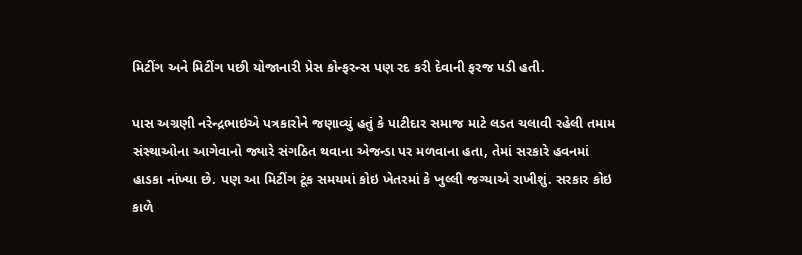મિટીંગ અને મિટીંગ પછી યોજાનારી પ્રેસ કોન્ફરન્સ પણ રદ કરી દેવાની ફરજ પડી હતી.

પાસ અગ્રણી નરેન્દ્રભાઇએ પત્રકારોને જણાવ્યું હતું કે પાટીદાર સમાજ માટે લડત ચલાવી રહેલી તમામ સંસ્થાઓના આગેવાનો જ્યારે સંગઠિત થવાના એજન્ડા પર મળવાના હતા, તેમાં સરકારે હવનમાં હાડકા નાંખ્યા છે. પણ આ મિટીંગ ટૂંક સમયમાં કોઇ ખેતરમાં કે ખુલ્લી જગ્યાએ રાખીશું. સરકાર કોઇ કાળે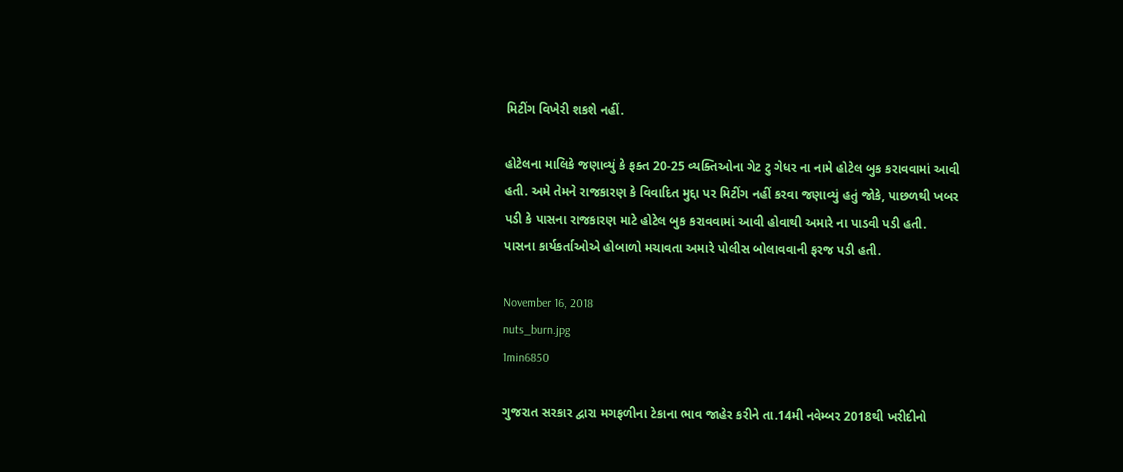મિટીંગ વિખેરી શકશે નહીં.

હોટેલના માલિકે જણાવ્યું કે ફક્ત 20-25 વ્યક્તિઓના ગેટ ટુ ગેધર ના નામે હોટેલ બુક કરાવવામાં આવી હતી. અમે તેમને રાજકારણ કે વિવાદિત મુદ્દા પર મિટીંગ નહીં કરવા જણાવ્યું હતું જોકે, પાછળથી ખબર પડી કે પાસના રાજકારણ માટે હોટેલ બુક કરાવવામાં આવી હોવાથી અમારે ના પાડવી પડી હતી. પાસના કાર્યકર્તાઓએ હોબાળો મચાવતા અમારે પોલીસ બોલાવવાની ફરજ પડી હતી.

November 16, 2018
nuts_burn.jpg
1min6850

ગુજરાત સરકાર દ્વારા મગફળીના ટેકાના ભાવ જાહેર કરીને તા.14મી નવેમ્બર 2018થી ખરીદીનો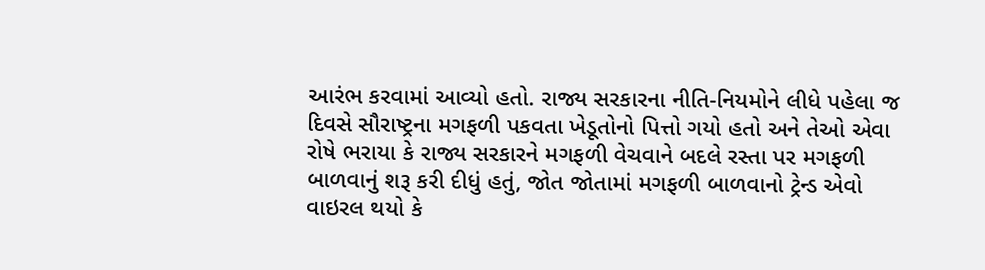આરંભ કરવામાં આવ્યો હતો. રાજ્ય સરકારના નીતિ-નિયમોને લીધે પહેલા જ દિવસે સૌરાષ્ટ્રના મગફળી પકવતા ખેડૂતોનો પિત્તો ગયો હતો અને તેઓ એવા રોષે ભરાયા કે રાજ્ય સરકારને મગફળી વેચવાને બદલે રસ્તા પર મગફળી બાળવાનું શરૂ કરી દીધું હતું, જોત જોતામાં મગફળી બાળવાનો ટ્રેન્ડ એવો વાઇરલ થયો કે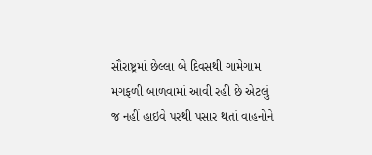સૌરાષ્ટ્રમાં છેલ્લા બે દિવસથી ગામેગામ મગફળી બાળવામાં આવી રહી છે એટલું જ નહીં હાઇવે પરથી પસાર થતાં વાહનોને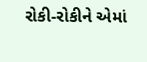રોકી-રોકીને એમાં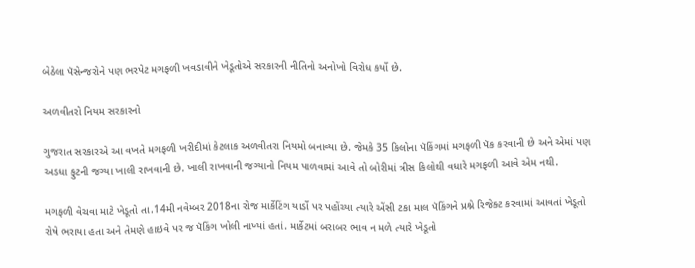બેઠેલા પૅસેન્જરોને પણ ભરપેટ મગફળી ખવડાવીને ખેડૂતોએ સરકારની નીતિનો અનોખો વિરોધ કર્યો છે.

અળવીતરો નિયમ સરકારનો

ગુજરાત સરકારએ આ વખતે મગફળી ખરીદીમાં કેટલાક અળવીતરા નિયમો બનાવ્યા છે. જેમકે 35 કિલોના પૅકિંગમાં મગફળી પૅક કરવાની છે અને એમાં પણ અડધા ફુટની જગ્યા ખાલી રાખવાની છે. ખાલી રાખવાની જગ્યાનો નિયમ પાળવામાં આવે તો બોરીમાં ત્રીસ કિલોથી વધારે મગફળી આવે એમ નથી.

મગફળી વેચવા માટે ખેડૂતો તા.14મી નવેમ્બર 2018ના રોજ માર્કેટિંગ યાર્ડો પર પહોંચ્યા ત્યારે એંસી ટકા માલ પૅકિંગને પ્રશ્ને રિજેક્ટ કરવામાં આવતાં ખેડૂતો રોષે ભરાયા હતા અને તેમણે હાઇવે પર જ પૅકિંગ ખોલી નાખ્યાં હતાં. માર્કેટમાં બરાબર ભાવ ન મળે ત્યારે ખેડૂતો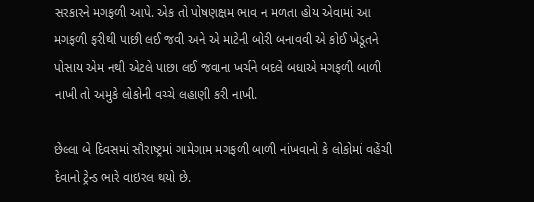સરકારને મગફળી આપે. એક તો પોષણક્ષમ ભાવ ન મળતા હોય એવામાં આ મગફળી ફરીથી પાછી લઈ જવી અને એ માટેની બોરી બનાવવી એ કોઈ ખેડૂતને પોસાય એમ નથી એટલે પાછા લઈ જવાના ખર્ચને બદલે બધાએ મગફળી બાળી નાખી તો અમુકે લોકોની વચ્ચે લહાણી કરી નાખી.

છેલ્લા બે દિવસમાં સૌરાષ્ટ્રમાં ગામેગામ મગફળી બાળી નાંખવાનો કે લોકોમાં વહેંચી દેવાનો ટ્રેન્ડ ભારે વાઇરલ થયો છે.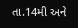તા.14મી અને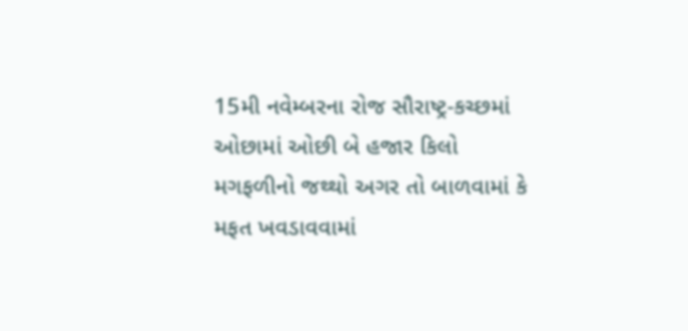15મી નવેમ્બરના રોજ સૌરાષ્ટ્ર-કચ્છમાં ઓછામાં ઓછી બે હજાર કિલો મગફળીનો જથ્થો અગર તો બાળવામાં કે મફત ખવડાવવામાં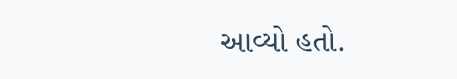આવ્યો હતો.